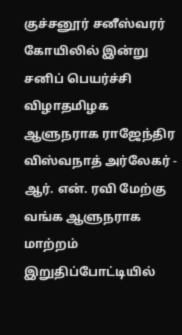குச்சனூர் சனீஸ்வரர் கோயிலில் இன்று சனிப் பெயர்ச்சி விழாதமிழக ஆளுநராக ராஜேந்திர விஸ்வநாத் அர்லேகர் - ஆர். என். ரவி மேற்கு வங்க ஆளுநராக மாற்றம் இறுதிப்போட்டியில்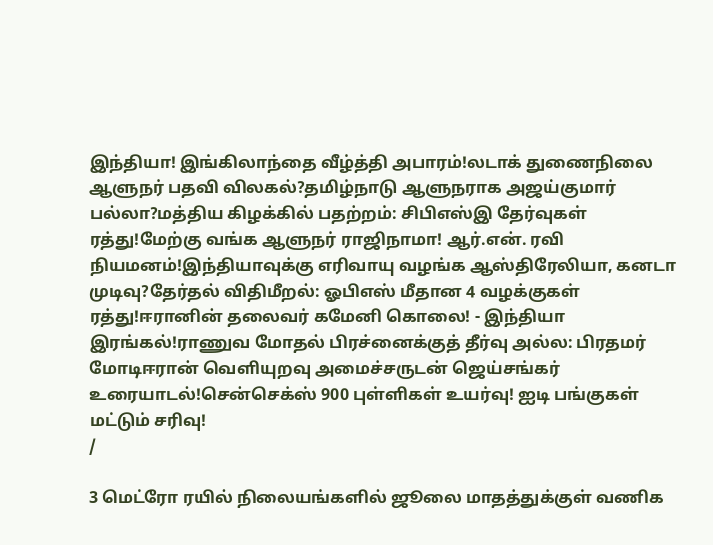இந்தியா! இங்கிலாந்தை வீழ்த்தி அபாரம்!லடாக் துணைநிலை ஆளுநர் பதவி விலகல்?தமிழ்நாடு ஆளுநராக அஜய்குமார் பல்லா?மத்திய கிழக்கில் பதற்றம்: சிபிஎஸ்இ தேர்வுகள் ரத்து!மேற்கு வங்க ஆளுநர் ராஜிநாமா! ஆர்.என். ரவி நியமனம்!இந்தியாவுக்கு எரிவாயு வழங்க ஆஸ்திரேலியா, கனடா முடிவு?தேர்தல் விதிமீறல்: ஓபிஎஸ் மீதான 4 வழக்குகள் ரத்து!ஈரானின் தலைவர் கமேனி கொலை! - இந்தியா இரங்கல்!ராணுவ மோதல் பிரச்னைக்குத் தீர்வு அல்ல: பிரதமர் மோடிஈரான் வெளியுறவு அமைச்சருடன் ஜெய்சங்கர் உரையாடல்!சென்செக்ஸ் 900 புள்ளிகள் உயர்வு! ஐடி பங்குகள் மட்டும் சரிவு!
/

3 மெட்ரோ ரயில் நிலையங்களில் ஜூலை மாதத்துக்குள் வணிக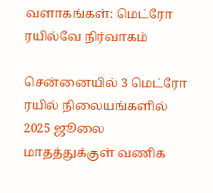வளாகங்கள்: மெட்ரோ ரயில்வே நிர்வாகம்

சென்னையில் 3 மெட்ரோ ரயில் நிலையங்களில் 2025 ஜூலை மாதத்துக்குள் வணிக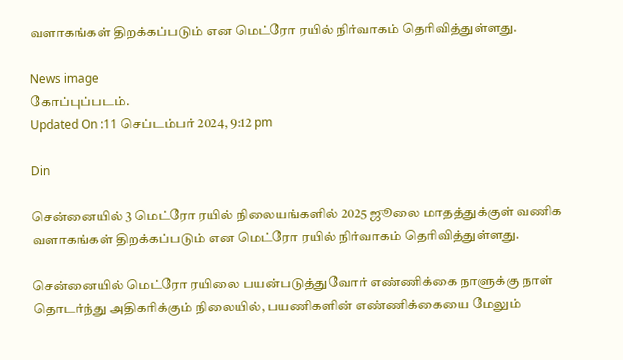வளாகங்கள் திறக்கப்படும் என மெட்ரோ ரயில் நிர்வாகம் தெரிவித்துள்ளது.

News image
கோப்புப்படம்.
Updated On :11 செப்டம்பர் 2024, 9:12 pm

Din

சென்னையில் 3 மெட்ரோ ரயில் நிலையங்களில் 2025 ஜூலை மாதத்துக்குள் வணிக வளாகங்கள் திறக்கப்படும் என மெட்ரோ ரயில் நிர்வாகம் தெரிவித்துள்ளது.

சென்னையில் மெட்ரோ ரயிலை பயன்படுத்துவோர் எண்ணிக்கை நாளுக்கு நாள் தொடர்ந்து அதிகரிக்கும் நிலையில், பயணிகளின் எண்ணிக்கையை மேலும்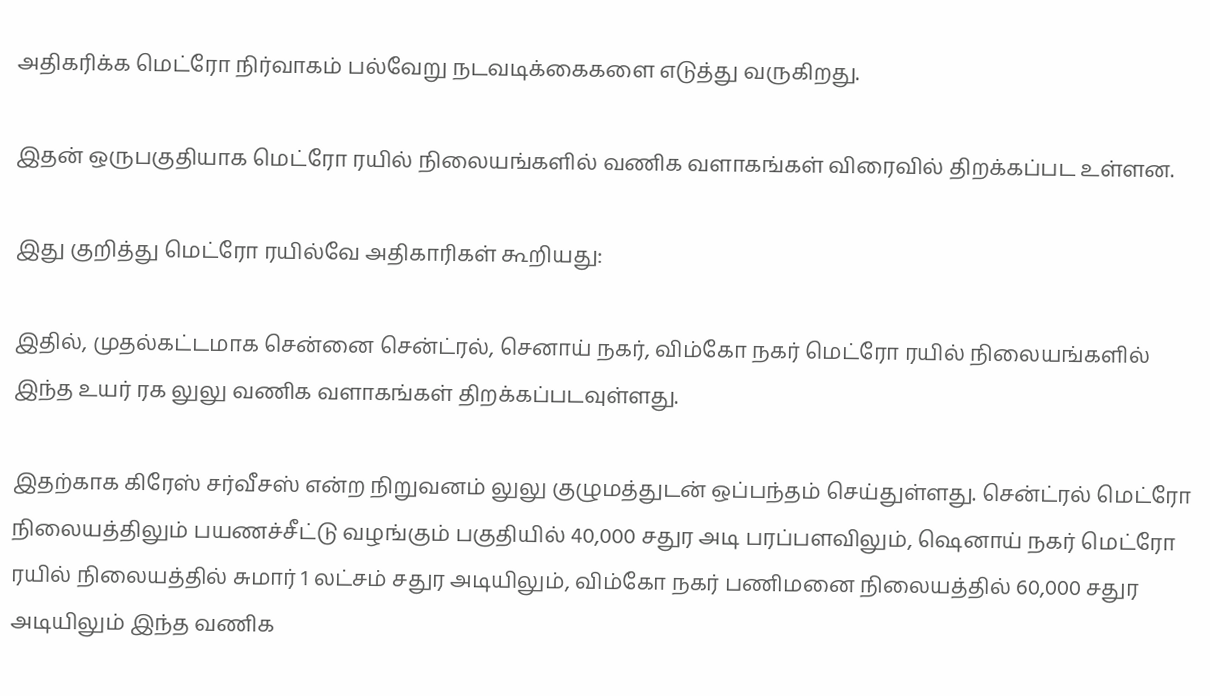அதிகரிக்க மெட்ரோ நிர்வாகம் பல்வேறு நடவடிக்கைகளை எடுத்து வருகிறது.

இதன் ஒருபகுதியாக மெட்ரோ ரயில் நிலையங்களில் வணிக வளாகங்கள் விரைவில் திறக்கப்பட உள்ளன.

இது குறித்து மெட்ரோ ரயில்வே அதிகாரிகள் கூறியது:

இதில், முதல்கட்டமாக சென்னை சென்ட்ரல், செனாய் நகர், விம்கோ நகர் மெட்ரோ ரயில் நிலையங்களில் இந்த உயர் ரக லுலு வணிக வளாகங்கள் திறக்கப்படவுள்ளது.

இதற்காக கிரேஸ் சர்வீசஸ் என்ற நிறுவனம் லுலு குழுமத்துடன் ஒப்பந்தம் செய்துள்ளது. சென்ட்ரல் மெட்ரோ நிலையத்திலும் பயணச்சீட்டு வழங்கும் பகுதியில் 40,000 சதுர அடி பரப்பளவிலும், ஷெனாய் நகர் மெட்ரோ ரயில் நிலையத்தில் சுமார் 1 லட்சம் சதுர அடியிலும், விம்கோ நகர் பணிமனை நிலையத்தில் 60,000 சதுர அடியிலும் இந்த வணிக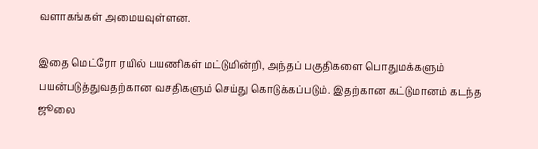வளாகங்கள் அமையவுள்ளன.

இதை மெட்ரோ ரயில் பயணிகள் மட்டுமின்றி, அந்தப் பகுதிகளை பொதுமக்களும் பயன்படுத்துவதற்கான வசதிகளும் செய்து கொடுக்கப்படும். இதற்கான கட்டுமானம் கடந்த ஜூலை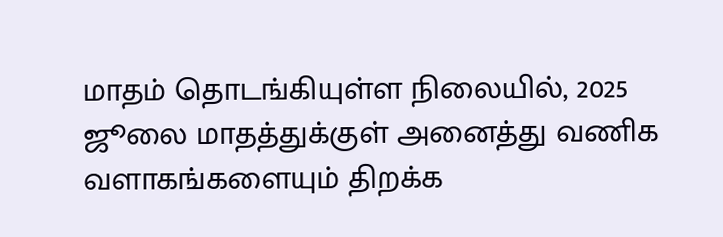மாதம் தொடங்கியுள்ள நிலையில், 2025 ஜூலை மாதத்துக்குள் அனைத்து வணிக வளாகங்களையும் திறக்க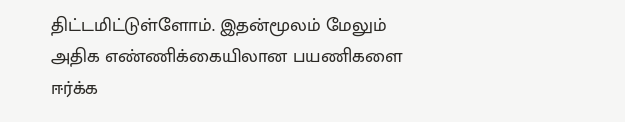திட்டமிட்டுள்ளோம். இதன்மூலம் மேலும் அதிக எண்ணிக்கையிலான பயணிகளை ஈர்க்க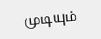முடியும்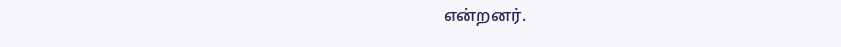என்றனர்.